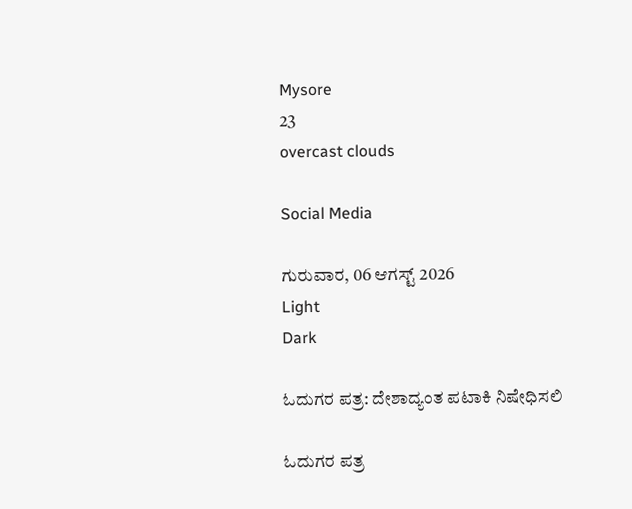Mysore
23
overcast clouds

Social Media

ಗುರುವಾರ, 06 ಆಗಸ್ಟ್ 2026
Light
Dark

ಓದುಗರ ಪತ್ರ: ದೇಶಾದ್ಯಂತ ಪಟಾಕಿ ನಿಷೇಧಿಸಲಿ

ಓದುಗರ ಪತ್ರ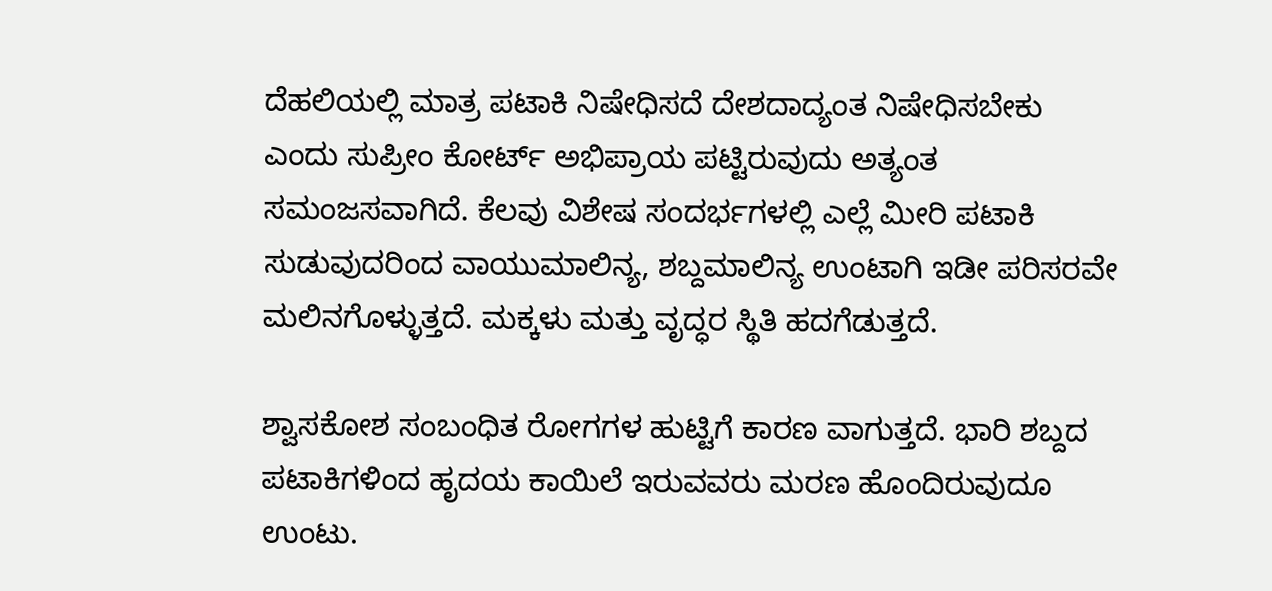ದೆಹಲಿಯಲ್ಲಿ ಮಾತ್ರ ಪಟಾಕಿ ನಿಷೇಧಿಸದೆ ದೇಶದಾದ್ಯಂತ ನಿಷೇಧಿಸಬೇಕು ಎಂದು ಸುಪ್ರೀಂ ಕೋರ್ಟ್ ಅಭಿಪ್ರಾಯ ಪಟ್ಟಿರುವುದು ಅತ್ಯಂತ ಸಮಂಜಸವಾಗಿದೆ. ಕೆಲವು ವಿಶೇಷ ಸಂದರ್ಭಗಳಲ್ಲಿ ಎಲ್ಲೆ ಮೀರಿ ಪಟಾಕಿ ಸುಡುವುದರಿಂದ ವಾಯುಮಾಲಿನ್ಯ, ಶಬ್ದಮಾಲಿನ್ಯ ಉಂಟಾಗಿ ಇಡೀ ಪರಿಸರವೇ ಮಲಿನಗೊಳ್ಳುತ್ತದೆ. ಮಕ್ಕಳು ಮತ್ತು ವೃದ್ಧರ ಸ್ಥಿತಿ ಹದಗೆಡುತ್ತದೆ.

ಶ್ವಾಸಕೋಶ ಸಂಬಂಧಿತ ರೋಗಗಳ ಹುಟ್ಟಿಗೆ ಕಾರಣ ವಾಗುತ್ತದೆ. ಭಾರಿ ಶಬ್ದದ ಪಟಾಕಿಗಳಿಂದ ಹೃದಯ ಕಾಯಿಲೆ ಇರುವವರು ಮರಣ ಹೊಂದಿರುವುದೂ ಉಂಟು.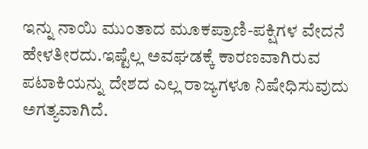ಇನ್ನು ನಾಯಿ ಮುಂತಾದ ಮೂಕಪ್ರಾಣಿ-ಪಕ್ಷಿಗಳ ವೇದನೆ ಹೇಳತೀರದು.ಇಷ್ಟೆಲ್ಲ ಅವಘಡಕ್ಕೆ ಕಾರಣವಾಗಿರುವ ಪಟಾಕಿಯನ್ನು ದೇಶದ ಎಲ್ಲ ರಾಜ್ಯಗಳೂ ನಿಷೇಧಿಸುವುದು ಅಗತ್ಯವಾಗಿದೆ.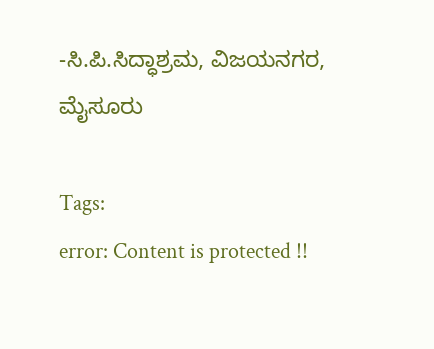-ಸಿ.ಪಿ.ಸಿದ್ಧಾಶ್ರಮ, ವಿಜಯನಗರ, ಮೈಸೂರು

Tags:
error: Content is protected !!